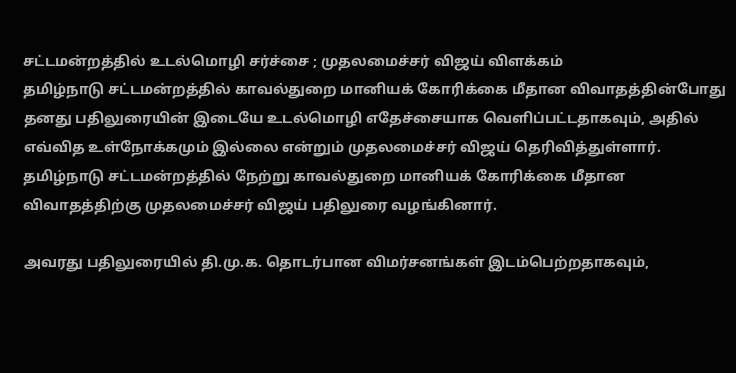சட்டமன்றத்தில் உடல்மொழி சர்ச்சை ; முதலமைச்சர் விஜய் விளக்கம்
தமிழ்நாடு சட்டமன்றத்தில் காவல்துறை மானியக் கோரிக்கை மீதான விவாதத்தின்போது தனது பதிலுரையின் இடையே உடல்மொழி எதேச்சையாக வெளிப்பட்டதாகவும், அதில் எவ்வித உள்நோக்கமும் இல்லை என்றும் முதலமைச்சர் விஜய் தெரிவித்துள்ளார்.
தமிழ்நாடு சட்டமன்றத்தில் நேற்று காவல்துறை மானியக் கோரிக்கை மீதான விவாதத்திற்கு முதலமைச்சர் விஜய் பதிலுரை வழங்கினார்.

அவரது பதிலுரையில் தி.மு.க. தொடர்பான விமர்சனங்கள் இடம்பெற்றதாகவும்,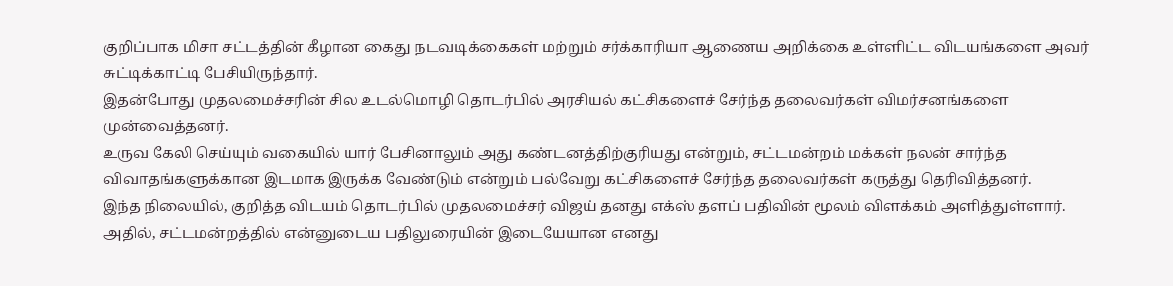குறிப்பாக மிசா சட்டத்தின் கீழான கைது நடவடிக்கைகள் மற்றும் சர்க்காரியா ஆணைய அறிக்கை உள்ளிட்ட விடயங்களை அவர் சுட்டிக்காட்டி பேசியிருந்தார்.
இதன்போது முதலமைச்சரின் சில உடல்மொழி தொடர்பில் அரசியல் கட்சிகளைச் சேர்ந்த தலைவர்கள் விமர்சனங்களை முன்வைத்தனர்.
உருவ கேலி செய்யும் வகையில் யார் பேசினாலும் அது கண்டனத்திற்குரியது என்றும், சட்டமன்றம் மக்கள் நலன் சார்ந்த விவாதங்களுக்கான இடமாக இருக்க வேண்டும் என்றும் பல்வேறு கட்சிகளைச் சேர்ந்த தலைவர்கள் கருத்து தெரிவித்தனர்.
இந்த நிலையில், குறித்த விடயம் தொடர்பில் முதலமைச்சர் விஜய் தனது எக்ஸ் தளப் பதிவின் மூலம் விளக்கம் அளித்துள்ளார்.
அதில், சட்டமன்றத்தில் என்னுடைய பதிலுரையின் இடையேயான எனது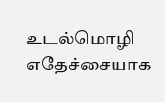உடல்மொழி எதேச்சையாக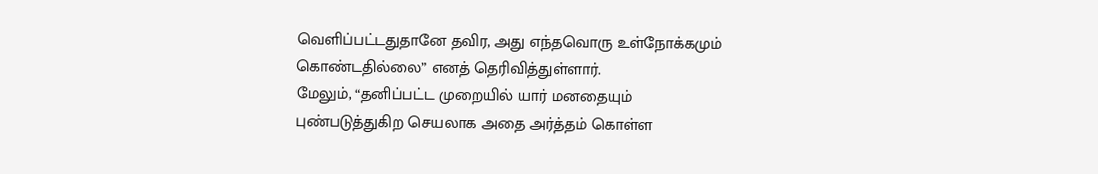வெளிப்பட்டதுதானே தவிர, அது எந்தவொரு உள்நோக்கமும் கொண்டதில்லை” எனத் தெரிவித்துள்ளார்.
மேலும், “தனிப்பட்ட முறையில் யார் மனதையும் புண்படுத்துகிற செயலாக அதை அர்த்தம் கொள்ள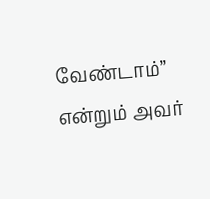வேண்டாம்” என்றும் அவர்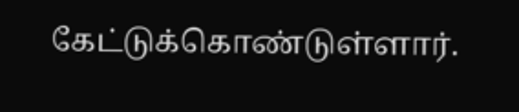கேட்டுக்கொண்டுள்ளார்.